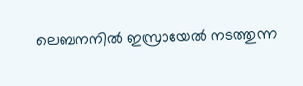ലെബനനിൽ ഇസ്രായേൽ നടത്തുന്ന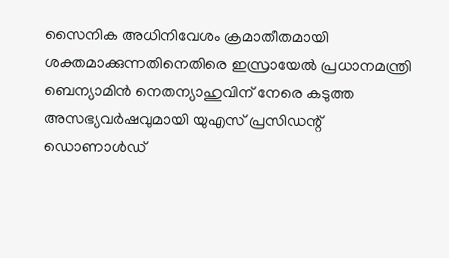സൈനിക അധിനിവേശം ക്രമാതീതമായി ശക്തമാക്കുന്നതിനെതിരെ ഇസ്രായേൽ പ്രധാനമന്ത്രി ബെന്യാമിൻ നെതന്യാഹുവിന് നേരെ കടുത്ത അസഭ്യവർഷവുമായി യുഎസ് പ്രസിഡന്റ് ഡൊണാൾഡ്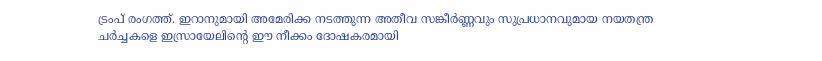ട്രംപ് രംഗത്ത്. ഇറാനുമായി അമേരിക്ക നടത്തുന്ന അതീവ സങ്കീർണ്ണവും സുപ്രധാനവുമായ നയതന്ത്ര ചർച്ചകളെ ഇസ്രായേലിന്റെ ഈ നീക്കം ദോഷകരമായി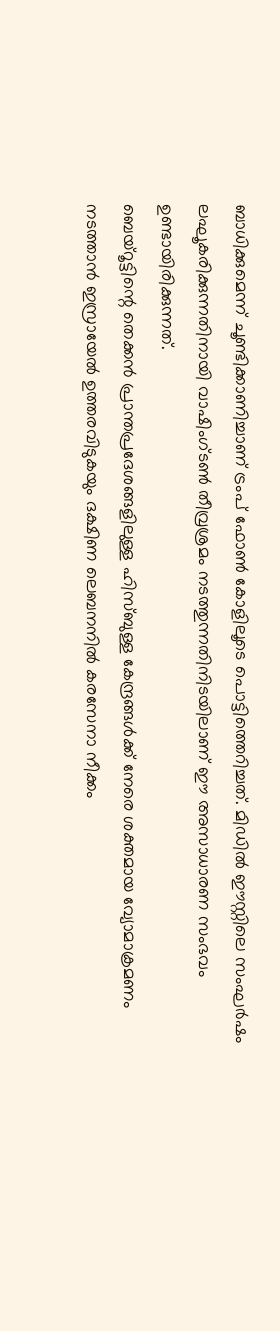ബാധിക്കുമെന്ന് ചൂണ്ടിക്കാണിച്ചാണ് ട്രംപ് ഫോൺ കോളിലൂടെ പൊട്ടിത്തെറിച്ചത്. മിഡിൽ ഈസ്റ്റിലെ സംഘർഷം ലഘൂകരിക്കുന്നതിനായി വാഷിംഗ്ടൺ തീവ്രശ്രമം നടത്തുന്നതിനിടയിലാണ് ഈ അസാധാരണ സംഭവം ഉണ്ടായിരിക്കുന്നത്.
ബെയ്റൂട്ടിന്റെ തെക്കൻ പ്രാന്തപ്രദേശങ്ങളിലുള്ള ഹിസ്ബുള്ള കേന്ദ്രങ്ങൾക്ക് നേരെ ശക്തമായ വ്യോമാക്രമണം നടത്താൻ ഇസ്രായേൽ ഉത്തരവിടുകയും ദക്ഷിണ ലെബനനിൽ കരസേനാ നീക്കം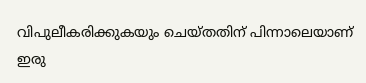വിപുലീകരിക്കുകയും ചെയ്തതിന് പിന്നാലെയാണ് ഇരു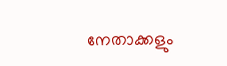നേതാക്കളും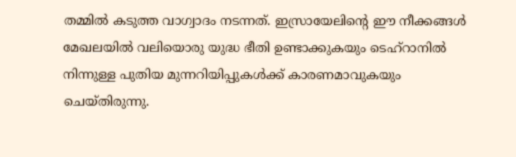തമ്മിൽ കടുത്ത വാഗ്വാദം നടന്നത്. ഇസ്രായേലിന്റെ ഈ നീക്കങ്ങൾ മേഖലയിൽ വലിയൊരു യുദ്ധ ഭീതി ഉണ്ടാക്കുകയും ടെഹ്റാനിൽ നിന്നുള്ള പുതിയ മുന്നറിയിപ്പുകൾക്ക് കാരണമാവുകയും ചെയ്തിരുന്നു.